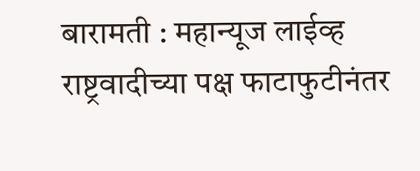बारामती : महान्यूज लाईव्ह
राष्ट्रवादीच्या पक्ष फाटाफुटीनंतर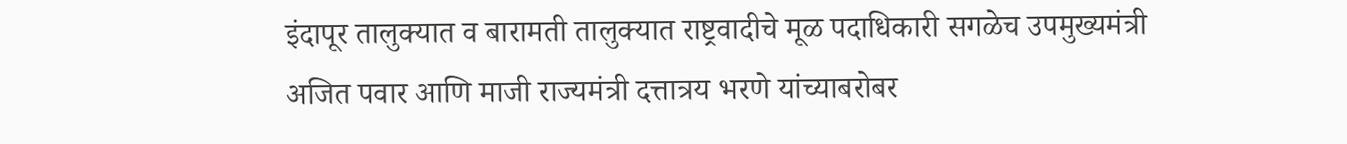इंदापूर तालुक्यात व बारामती तालुक्यात राष्ट्रवादीचे मूळ पदाधिकारी सगळेच उपमुख्यमंत्री अजित पवार आणि माजी राज्यमंत्री दत्तात्रय भरणे यांच्याबरोबर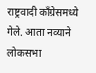राष्ट्रवादी काँग्रेसमध्ये गेले. आता नव्याने लोकसभा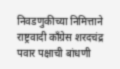निवडणुकीच्या निमित्ताने राष्ट्रवादी काँग्रेस शरदचंद्र पवार पक्षाची बांधणी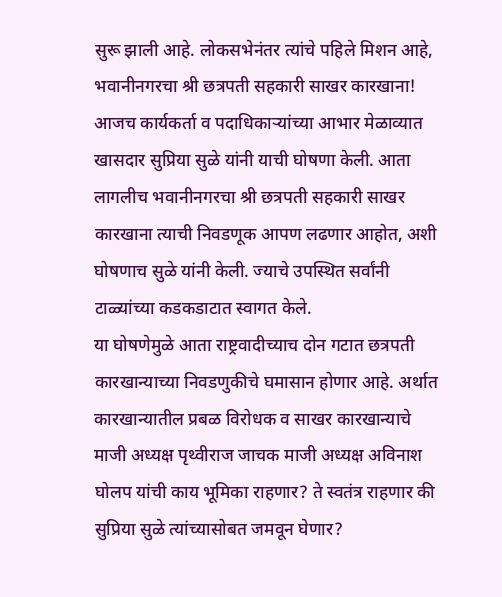सुरू झाली आहे. लोकसभेनंतर त्यांचे पहिले मिशन आहे, भवानीनगरचा श्री छत्रपती सहकारी साखर कारखाना!
आजच कार्यकर्ता व पदाधिकाऱ्यांच्या आभार मेळाव्यात खासदार सुप्रिया सुळे यांनी याची घोषणा केली. आता लागलीच भवानीनगरचा श्री छत्रपती सहकारी साखर कारखाना त्याची निवडणूक आपण लढणार आहोत, अशी घोषणाच सुळे यांनी केली. ज्याचे उपस्थित सर्वांनी टाळ्यांच्या कडकडाटात स्वागत केले.
या घोषणेमुळे आता राष्ट्रवादीच्याच दोन गटात छत्रपती कारखान्याच्या निवडणुकीचे घमासान होणार आहे. अर्थात कारखान्यातील प्रबळ विरोधक व साखर कारखान्याचे माजी अध्यक्ष पृथ्वीराज जाचक माजी अध्यक्ष अविनाश घोलप यांची काय भूमिका राहणार? ते स्वतंत्र राहणार की सुप्रिया सुळे त्यांच्यासोबत जमवून घेणार?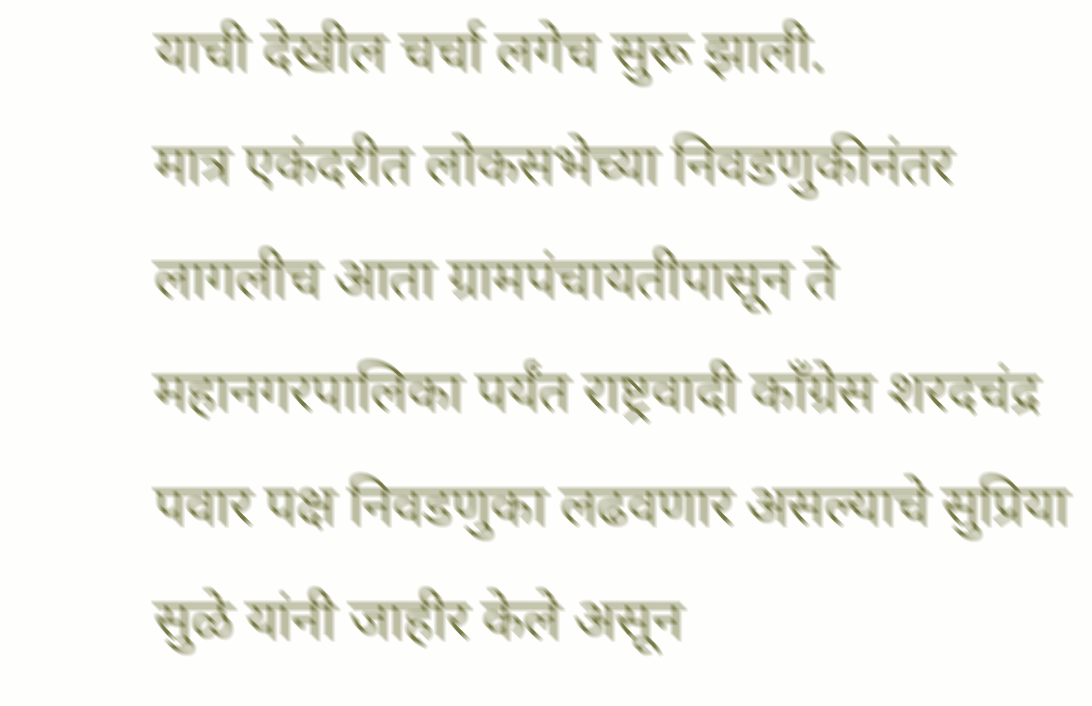याची देखील चर्चा लगेच सुरू झाली.
मात्र एकंदरीत लोकसभेच्या निवडणुकीनंतर लागलीच आता ग्रामपंचायतीपासून ते महानगरपालिका पर्यंत राष्ट्रवादी काँग्रेस शरदचंद्र पवार पक्ष निवडणुका लढवणार असल्याचे सुप्रिया सुळे यांनी जाहीर केले असून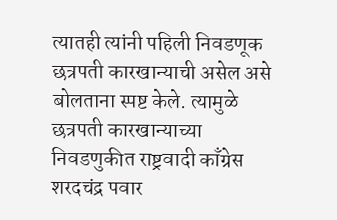त्यातही त्यांनी पहिली निवडणूक छत्रपती कारखान्याची असेल असे बोलताना स्पष्ट केले. त्यामुळे छत्रपती कारखान्याच्या निवडणुकीत राष्ट्रवादी काँग्रेस शरदचंद्र पवार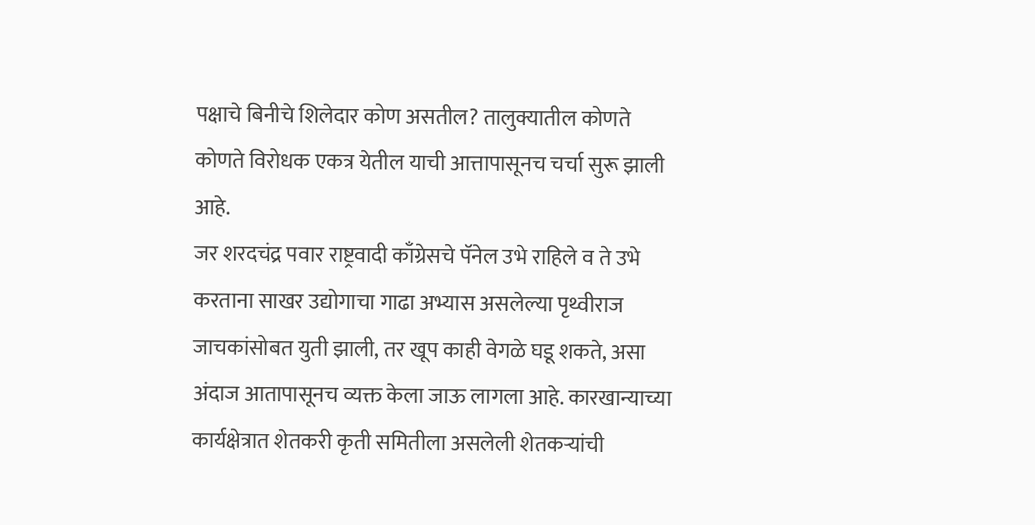पक्षाचे बिनीचे शिलेदार कोण असतील? तालुक्यातील कोणते कोणते विरोधक एकत्र येतील याची आत्तापासूनच चर्चा सुरू झाली आहे.
जर शरदचंद्र पवार राष्ट्रवादी काँग्रेसचे पॅनेल उभे राहिले व ते उभे करताना साखर उद्योगाचा गाढा अभ्यास असलेल्या पृथ्वीराज जाचकांसोबत युती झाली, तर खूप काही वेगळे घडू शकते, असा अंदाज आतापासूनच व्यक्त केला जाऊ लागला आहे. कारखान्याच्या कार्यक्षेत्रात शेतकरी कृती समितीला असलेली शेतकऱ्यांची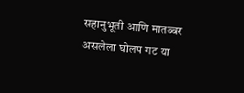सहानुभूती आणि मातब्बर असलेला घोलप गट या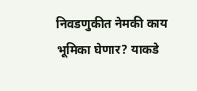निवडणुकीत नेमकी काय भूमिका घेणार? याकडे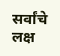सर्वांचे लक्ष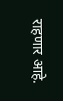राहणार आहे.